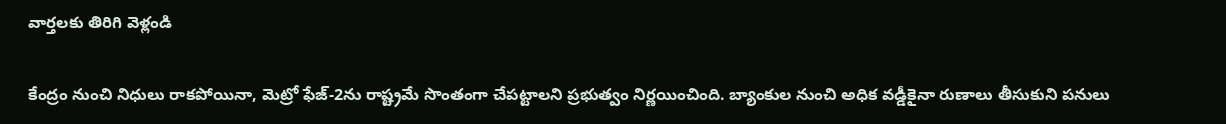వార్తలకు తిరిగి వెళ్లండి

కేంద్రం నుంచి నిధులు రాకపోయినా, మెట్రో ఫేజ్-2ను రాష్ట్రమే సొంతంగా చేపట్టాలని ప్రభుత్వం నిర్ణయించింది. బ్యాంకుల నుంచి అధిక వడ్డీకైనా రుణాలు తీసుకుని పనులు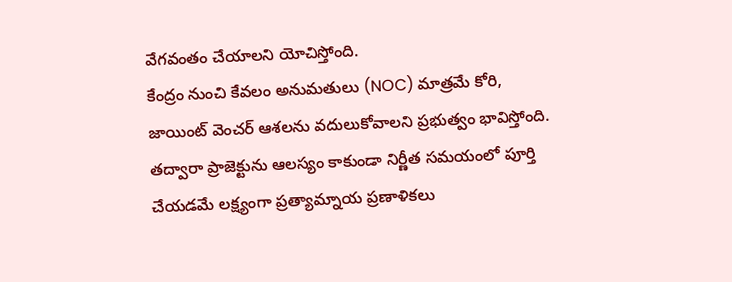వేగవంతం చేయాలని యోచిస్తోంది.
కేంద్రం నుంచి కేవలం అనుమతులు (NOC) మాత్రమే కోరి, జాయింట్ వెంచర్ ఆశలను వదులుకోవాలని ప్రభుత్వం భావిస్తోంది. తద్వారా ప్రాజెక్టును ఆలస్యం కాకుండా నిర్ణీత సమయంలో పూర్తి చేయడమే లక్ష్యంగా ప్రత్యామ్నాయ ప్రణాళికలు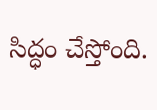సిద్ధం చేస్తోంది.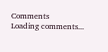Comments
Loading comments...